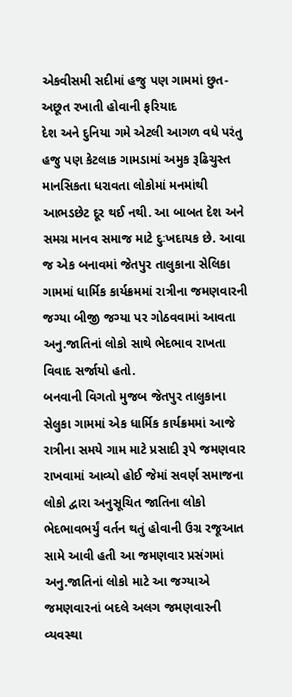એકવીસમી સદીમાં હજુ પણ ગામમાં છુત-અછૂત રખાતી હોવાની ફરિયાદ
દેશ અને દુનિયા ગમે એટલી આગળ વધે પરંતુ હજુ પણ કેટલાક ગામડામાં અમુક રૂઢિચુસ્ત માનસિકતા ધરાવતા લોકોમાં મનમાંથી આભડછેટ દૂર થઈ નથી. આ બાબત દેશ અને સમગ્ર માનવ સમાજ માટે દુઃખદાયક છે. આવા જ એક બનાવમાં જેતપુર તાલુકાના સેલિકા ગામમાં ધાર્મિક કાર્યક્રમમાં રાત્રીના જમણવારની જગ્યા બીજી જગ્યા પર ગોઠવવામાં આવતા અનુ.જાતિનાં લોકો સાથે ભેદભાવ રાખતા વિવાદ સર્જાયો હતો.
બનવાની વિગતો મુજબ જેતપુર તાલુકાના સેલુકા ગામમાં એક ધાર્મિક કાર્યક્રમમાં આજે રાત્રીના સમયે ગામ માટે પ્રસાદી રૂપે જમણવાર રાખવામાં આવ્યો હોઈ જેમાં સવર્ણ સમાજના લોકો દ્વારા અનુસૂચિત જાતિના લોકો ભેદભાવભર્યું વર્તન થતું હોવાની ઉગ્ર રજૂઆત સામે આવી હતી આ જમણવાર પ્રસંગમાં અનુ.જાતિનાં લોકો માટે આ જગ્યાએ જમણવારનાં બદલે અલગ જમણવારની વ્યવસ્થા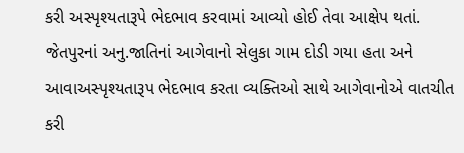કરી અસ્પૃશ્યતારૂપે ભેદભાવ કરવામાં આવ્યો હોઈ તેવા આક્ષેપ થતાં. જેતપુરનાં અનુ.જાતિનાં આગેવાનો સેલુકા ગામ દોડી ગયા હતા અને આવાઅસ્પૃશ્યતારૂપ ભેદભાવ કરતા વ્યક્તિઓ સાથે આગેવાનોએ વાતચીત કરી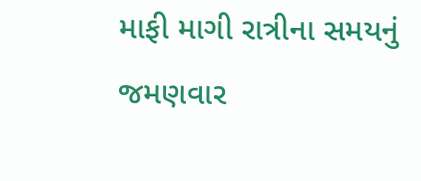માફી માગી રાત્રીના સમયનું જમણવાર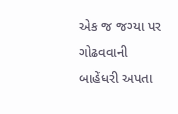એક જ જગ્યા પર ગોઢવવાની બાહેંધરી અપતા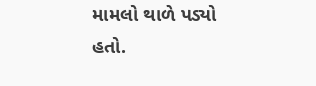મામલો થાળે પડ્યો હતો.